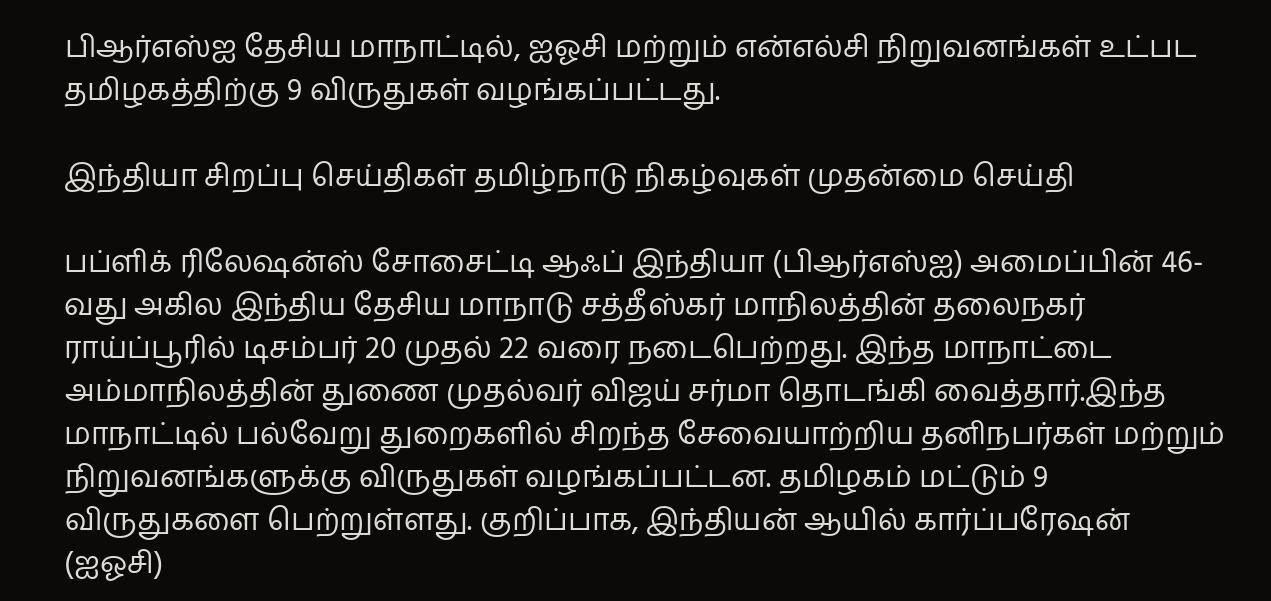பிஆர்எஸ்ஐ தேசிய மாநாட்டில், ஐஓசி மற்றும் என்எல்சி நிறுவனங்கள் உட்பட தமிழகத்திற்கு 9 விருதுகள் வழங்கப்பட்டது.

இந்தியா சிறப்பு செய்திகள் தமிழ்நாடு நிகழ்வுகள் முதன்மை செய்தி

பப்ளிக் ரிலேஷன்ஸ் சோசைட்டி ஆஃப் இந்தியா (பிஆர்எஸ்ஐ) அமைப்பின் 46-வது அகில இந்திய தேசிய மாநாடு சத்தீஸ்கர் மாநிலத்தின் தலைநகர் ராய்ப்பூரில் டிசம்பர் 20 முதல் 22 வரை நடைபெற்றது. இந்த மாநாட்டை அம்மாநிலத்தின் துணை முதல்வர் விஜய் சர்மா தொடங்கி வைத்தார்.இந்த மாநாட்டில் பல்வேறு துறைகளில் சிறந்த சேவையாற்றிய தனிநபர்கள் மற்றும் நிறுவனங்களுக்கு விருதுகள் வழங்கப்பட்டன. தமிழகம் மட்டும் 9 விருதுகளை பெற்றுள்ளது. குறிப்பாக, இந்தியன் ஆயில் கார்ப்பரேஷன் (ஐஓசி)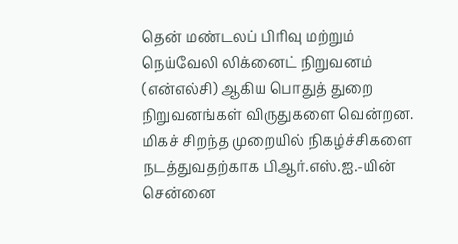தென் மண்டலப் பிரிவு மற்றும் நெய்வேலி லிக்னைட் நிறுவனம் (என்எல்சி) ஆகிய பொதுத் துறை நிறுவனங்கள் விருதுகளை வென்றன. மிகச் சிறந்த முறையில் நிகழ்ச்சிகளை நடத்துவதற்காக பிஆர்.எஸ்.ஐ.-யின் சென்னை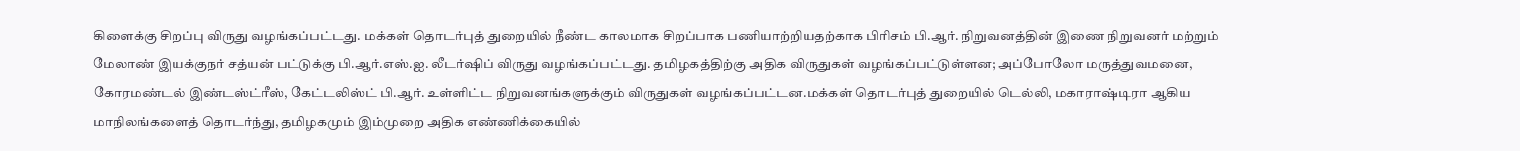கிளைக்கு சிறப்பு விருது வழங்கப்பட்டது. மக்கள் தொடர்புத் துறையில் நீண்ட காலமாக சிறப்பாக பணியாற்றியதற்காக பிரிசம் பி.ஆர். நிறுவனத்தின் இணை நிறுவனர் மற்றும் மேலாண் இயக்குநர் சத்யன் பட்டுக்கு பி.ஆர்.எஸ்.ஐ. லீடர்ஷிப் விருது வழங்கப்பட்டது. தமிழகத்திற்கு அதிக விருதுகள் வழங்கப்பட்டுள்ளன; அப்போலோ மருத்துவமனை, கோரமண்டல் இண்டஸ்ட்ரீஸ், கேட்டலிஸ்ட் பி.ஆர். உள்ளிட்ட நிறுவனங்களுக்கும் விருதுகள் வழங்கப்பட்டன.மக்கள் தொடர்புத் துறையில் டெல்லி, மகாராஷ்டிரா ஆகிய மாநிலங்களைத் தொடர்ந்து, தமிழகமும் இம்முறை அதிக எண்ணிக்கையில்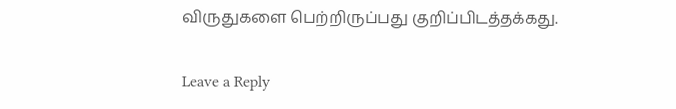விருதுகளை பெற்றிருப்பது குறிப்பிடத்தக்கது.

Leave a Reply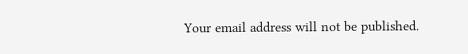Your email address will not be published.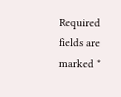Required fields are marked *